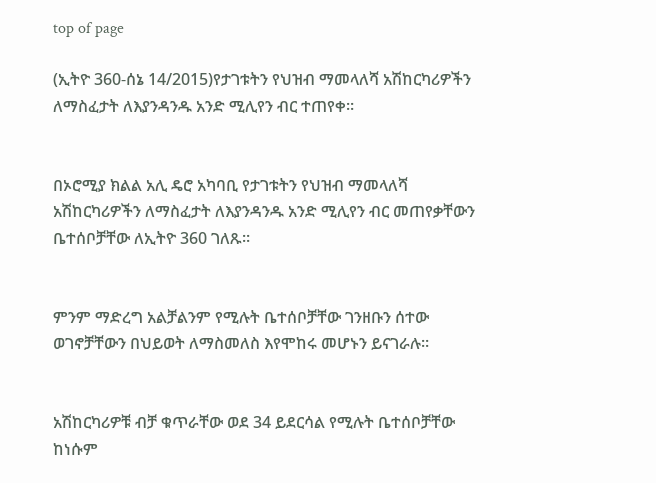top of page

(ኢትዮ 360-ሰኔ 14/2015)የታገቱትን የህዝብ ማመላለሻ አሽከርካሪዎችን ለማስፈታት ለእያንዳንዱ አንድ ሚሊየን ብር ተጠየቀ።


በኦሮሚያ ክልል አሊ ዴሮ አካባቢ የታገቱትን የህዝብ ማመላለሻ አሽከርካሪዎችን ለማስፈታት ለእያንዳንዱ አንድ ሚሊየን ብር መጠየቃቸውን ቤተሰቦቻቸው ለኢትዮ 360 ገለጹ።


ምንም ማድረግ አልቻልንም የሚሉት ቤተሰቦቻቸው ገንዘቡን ሰተው ወገኖቻቸውን በህይወት ለማስመለስ እየሞከሩ መሆኑን ይናገራሉ።


አሽከርካሪዎቹ ብቻ ቁጥራቸው ወደ 34 ይደርሳል የሚሉት ቤተሰቦቻቸው ከነሱም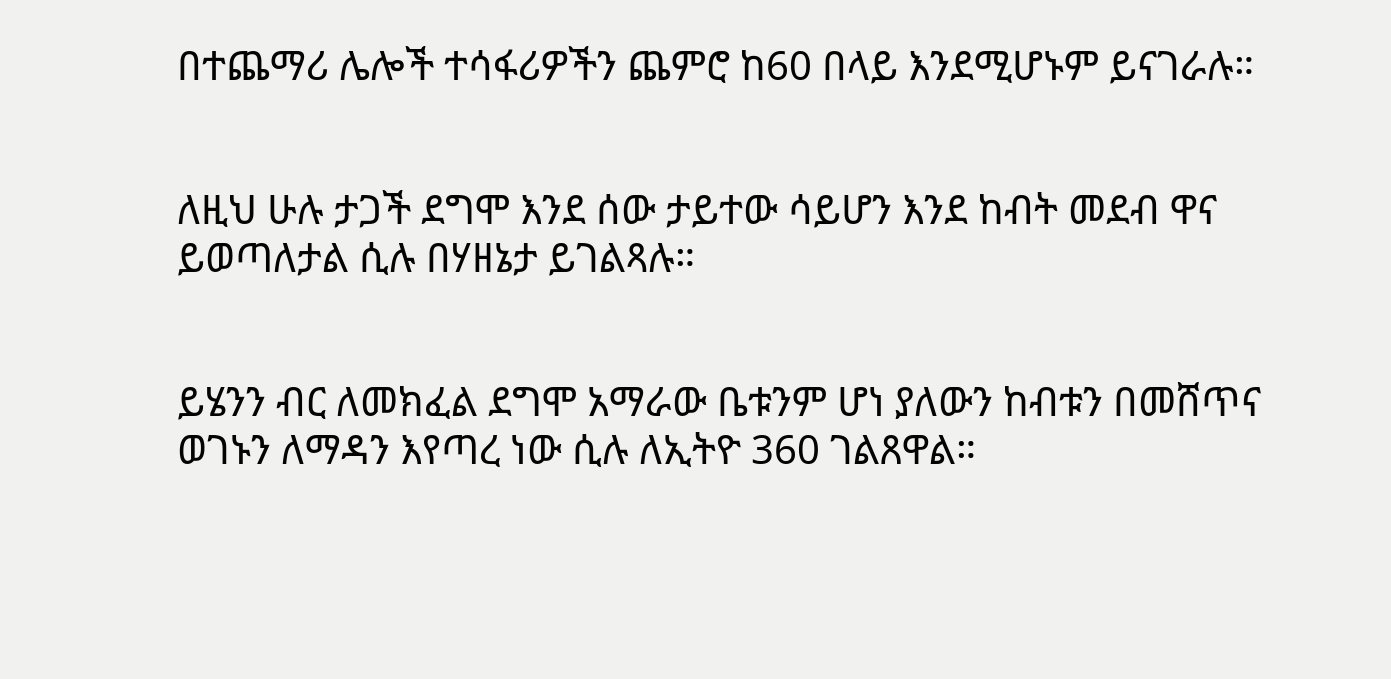በተጨማሪ ሌሎች ተሳፋሪዎችን ጨምሮ ከ60 በላይ እንደሚሆኑም ይናገራሉ።


ለዚህ ሁሉ ታጋች ደግሞ እንደ ሰው ታይተው ሳይሆን እንደ ከብት መደብ ዋና ይወጣለታል ሲሉ በሃዘኔታ ይገልጻሉ።


ይሄንን ብር ለመክፈል ደግሞ አማራው ቤቱንም ሆነ ያለውን ከብቱን በመሸጥና ወገኑን ለማዳን እየጣረ ነው ሲሉ ለኢትዮ 360 ገልጸዋል።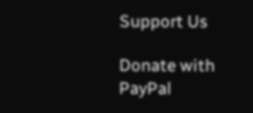Support Us

Donate with PayPal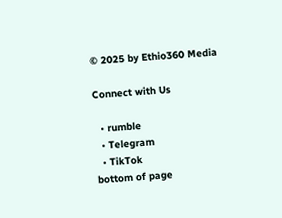© 2025 by Ethio360 Media

Connect with Us

  • rumble
  • Telegram
  • TikTok
bottom of page